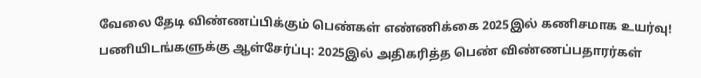வேலை தேடி விண்ணப்பிக்கும் பெண்கள் எண்ணிக்கை 2025இல் கணிசமாக உயர்வு!
பணியிடங்களுக்கு ஆள்சேர்ப்பு: 2025இல் அதிகரித்த பெண் விண்ணப்பதாரர்கள்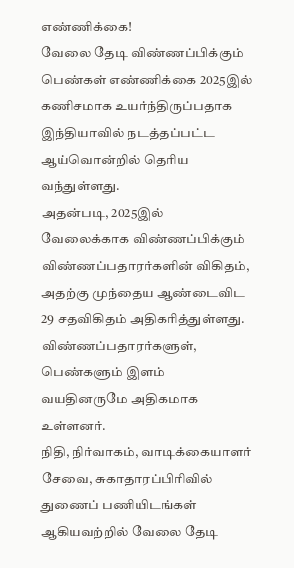எண்ணிக்கை!
வேலை தேடி விண்ணப்பிக்கும் பெண்கள் எண்ணிக்கை 2025இல் கணிசமாக உயர்ந்திருப்பதாக இந்தியாவில் நடத்தப்பட்ட ஆய்வொன்றில் தெரிய வந்துள்ளது.
அதன்படி, 2025இல் வேலைக்காக விண்ணப்பிக்கும் விண்ணப்பதாரர்களின் விகிதம், அதற்கு முந்தைய ஆண்டைவிட 29 சதவிகிதம் அதிகரித்துள்ளது. விண்ணப்பதாரர்களுள், பெண்களும் இளம் வயதினருமே அதிகமாக உள்ளனர்.
நிதி, நிர்வாகம், வாடிக்கையாளர் சேவை, சுகாதாரப்பிரிவில் துணைப் பணியிடங்கள் ஆகியவற்றில் வேலை தேடி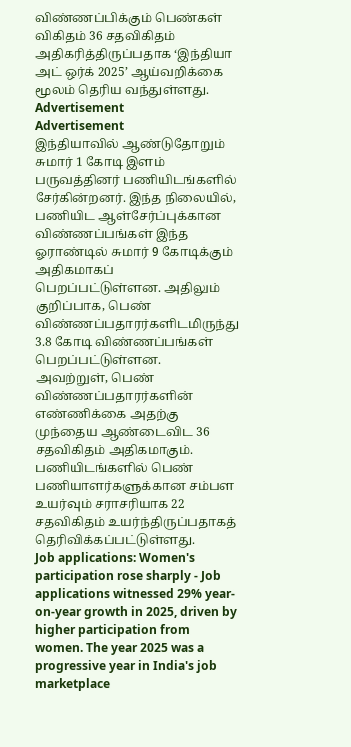விண்ணப்பிக்கும் பெண்கள் விகிதம் 36 சதவிகிதம் அதிகரித்திருப்பதாக ‘இந்தியா அட் ஒர்க் 2025’ ஆய்வறிக்கை மூலம் தெரிய வந்துள்ளது.
Advertisement
Advertisement
இந்தியாவில் ஆண்டுதோறும் சுமார் 1 கோடி இளம் பருவத்தினர் பணியிடங்களில் சேர்கின்றனர். இந்த நிலையில், பணியிட ஆள்சேர்ப்புக்கான விண்ணப்பங்கள் இந்த ஓராண்டில் சுமார் 9 கோடிக்கும் அதிகமாகப் பெறப்பட்டுள்ளன. அதிலும் குறிப்பாக, பெண் விண்ணப்பதாரர்களிடமிருந்து 3.8 கோடி விண்ணப்பங்கள் பெறப்பட்டுள்ளன.
அவற்றுள், பெண் விண்ணப்பதாரர்களின் எண்ணிக்கை அதற்கு முந்தைய ஆண்டைவிட 36 சதவிகிதம் அதிகமாகும். பணியிடங்களில் பெண் பணியாளர்களுக்கான சம்பள உயர்வும் சராசரியாக 22 சதவிகிதம் உயர்ந்திருப்பதாகத் தெரிவிக்கப்பட்டுள்ளது.
Job applications: Women's participation rose sharply - Job applications witnessed 29% year-on-year growth in 2025, driven by higher participation from women. The year 2025 was a progressive year in India's job marketplace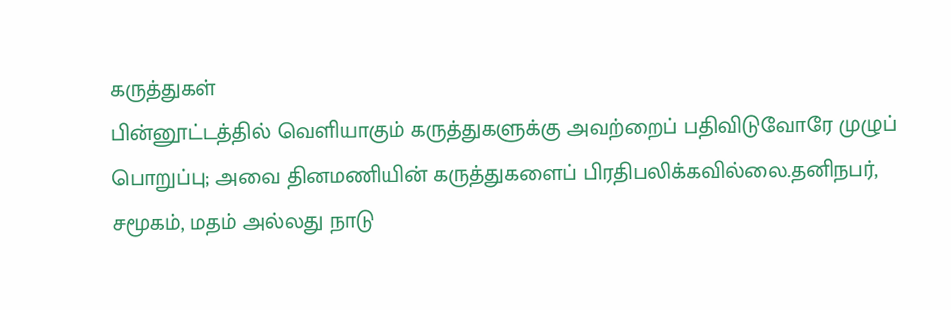கருத்துகள்
பின்னூட்டத்தில் வெளியாகும் கருத்துகளுக்கு அவற்றைப் பதிவிடுவோரே முழுப் பொறுப்பு; அவை தினமணியின் கருத்துகளைப் பிரதிபலிக்கவில்லை.தனிநபர், சமூகம், மதம் அல்லது நாடு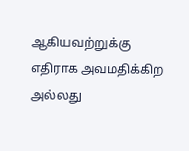ஆகியவற்றுக்கு எதிராக அவமதிக்கிற அல்லது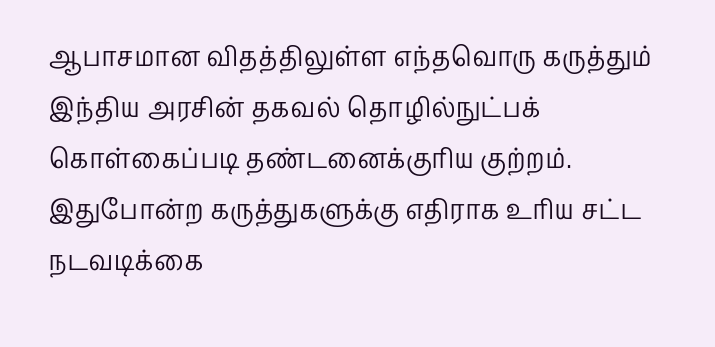ஆபாசமான விதத்திலுள்ள எந்தவொரு கருத்தும் இந்திய அரசின் தகவல் தொழில்நுட்பக் கொள்கைப்படி தண்டனைக்குரிய குற்றம். இதுபோன்ற கருத்துகளுக்கு எதிராக உரிய சட்ட நடவடிக்கை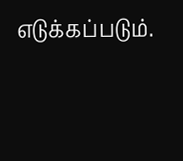எடுக்கப்படும்.